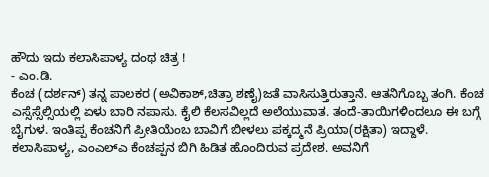ಹೌದು ಇದು ಕಲಾಸಿಪಾಳ್ಯ ದಂಥ ಚಿತ್ರ !
- ಎಂ.ಡಿ.
ಕೆಂಚ (ದರ್ಶನ್) ತನ್ನ ಪಾಲಕರ (ಅವಿಕಾಶ್,ಚಿತ್ರಾ ಶಣೈ)ಜತೆ ವಾಸಿಸುತ್ತಿರುತ್ತಾನೆ. ಆತನಿಗೊಬ್ಬ ತಂಗಿ. ಕೆಂಚ ಎಸ್ಸೆಸ್ಸೆಲ್ಸಿಯಲ್ಲಿ ಏಳು ಬಾರಿ ನಪಾಸು. ಕೈಲಿ ಕೆಲಸವಿಲ್ಲದೆ ಅಲೆಯುವಾತ. ತಂದೆ-ತಾಯಿಗಳಿಂದಲೂ ಈ ಬಗ್ಗೆ ಬೈಗುಳ. ಇಂತಿಪ್ಪ ಕೆಂಚನಿಗೆ ಪ್ರೀತಿಯೆಂಬ ಬಾವಿಗೆ ಬೀಳಲು ಪಕ್ಕದ್ಮನೆ ಪ್ರಿಯಾ(ರಕ್ಷಿತಾ) ಇದ್ದಾಳೆ.
ಕಲಾಸಿಪಾಳ್ಯ, ಎಂಎಲ್ಎ ಕೆಂಚಪ್ಪನ ಬಿಗಿ ಹಿಡಿತ ಹೊಂದಿರುವ ಪ್ರದೇಶ. ಅವನಿಗೆ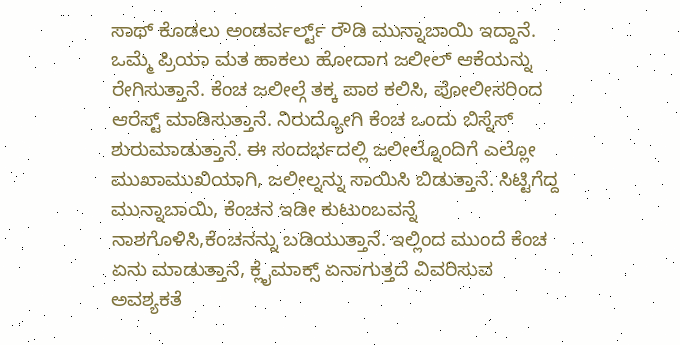ಸಾಥ್ ಕೊಡಲು ಅಂಡರ್ವರ್ಲ್ಟ್ ರೌಡಿ ಮುನ್ನಾಬಾಯಿ ಇದ್ದಾನೆ.
ಒಮ್ಮೆ ಪ್ರಿಯಾ ಮತ ಹಾಕಲು ಹೋದಾಗ ಜಲೀಲ್ ಆಕೆಯನ್ನು ರೇಗಿಸುತ್ತಾನೆ. ಕೆಂಚ ಜಲೀಲ್ಗೆ ತಕ್ಕ ಪಾಠ ಕಲಿಸಿ, ಪೋಲೀಸರಿಂದ ಆರೆಸ್ಟ್ ಮಾಡಿಸುತ್ತಾನೆ. ನಿರುದ್ಯೋಗಿ ಕೆಂಚ ಒಂದು ಬಿಸ್ನೆಸ್ ಶುರುಮಾಡುತ್ತಾನೆ. ಈ ಸಂದರ್ಭದಲ್ಲಿ ಜಲೀಲ್ನೊಂದಿಗೆ ಎಲ್ಲೋ ಮುಖಾಮುಖಿಯಾಗಿ, ಜಲೀಲ್ನನ್ನು ಸಾಯಿಸಿ ಬಿಡುತ್ತಾನೆ. ಸಿಟ್ಟಿಗೆದ್ದ ಮುನ್ನಾಬಾಯಿ, ಕೆಂಚನ ಇಡೀ ಕುಟುಂಬವನ್ನೆ ನಾಶಗೊಳಿಸಿ,ಕೆಂಚನನ್ನು ಬಡಿಯುತ್ತಾನೆ. ಇಲ್ಲಿಂದ ಮುಂದೆ ಕೆಂಚ ಏನು ಮಾಡುತ್ತಾನೆ, ಕ್ಲೈಮಾಕ್ಸ್ ಏನಾಗುತ್ತದೆ ವಿವರಿಸುವ ಅವಶ್ಯಕತೆ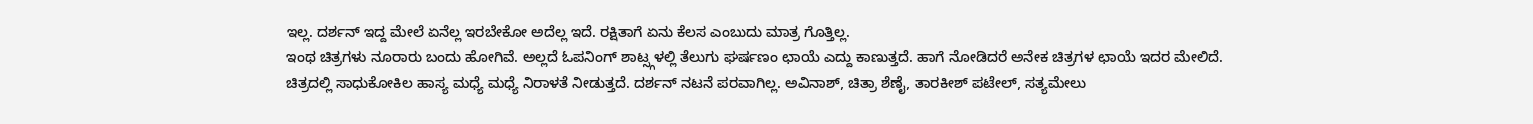ಇಲ್ಲ. ದರ್ಶನ್ ಇದ್ದ ಮೇಲೆ ಏನೆಲ್ಲ ಇರಬೇಕೋ ಅದೆಲ್ಲ ಇದೆ. ರಕ್ಷಿತಾಗೆ ಏನು ಕೆಲಸ ಎಂಬುದು ಮಾತ್ರ ಗೊತ್ತಿಲ್ಲ.
ಇಂಥ ಚಿತ್ರಗಳು ನೂರಾರು ಬಂದು ಹೋಗಿವೆ. ಅಲ್ಲದೆ ಓಪನಿಂಗ್ ಶಾಟ್ಸ್ಗಳಲ್ಲಿ ತೆಲುಗು ಘರ್ಷಣಂ ಛಾಯೆ ಎದ್ದು ಕಾಣುತ್ತದೆ. ಹಾಗೆ ನೋಡಿದರೆ ಅನೇಕ ಚಿತ್ರಗಳ ಛಾಯೆ ಇದರ ಮೇಲಿದೆ.
ಚಿತ್ರದಲ್ಲಿ ಸಾಧುಕೋಕಿಲ ಹಾಸ್ಯ ಮಧ್ಯೆ ಮಧ್ಯೆ ನಿರಾಳತೆ ನೀಡುತ್ತದೆ. ದರ್ಶನ್ ನಟನೆ ಪರವಾಗಿಲ್ಲ. ಅವಿನಾಶ್, ಚಿತ್ರಾ ಶೆಣೈ, ತಾರಕೀಶ್ ಪಟೇಲ್, ಸತ್ಯಮೇಲು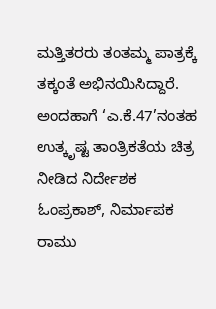ಮತ್ತಿತರರು ತಂತಮ್ಮ ಪಾತ್ರಕ್ಕೆ ತಕ್ಕಂತೆ ಅಭಿನಯಿಸಿದ್ದಾರೆ.
ಅಂದಹಾಗೆ ‘ಎ.ಕೆ.47’ನಂತಹ ಉತ್ಕೃಷ್ಟ ತಾಂತ್ರಿಕತೆಯ ಚಿತ್ರ ನೀಡಿದ ನಿರ್ದೇಶಕ ಓಂಪ್ರಕಾಶ್, ನಿರ್ಮಾಪಕ ರಾಮು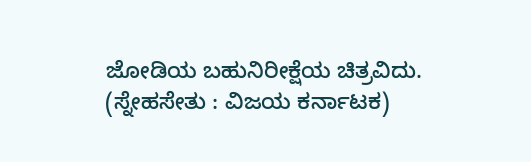ಜೋಡಿಯ ಬಹುನಿರೀಕ್ಷೆಯ ಚಿತ್ರವಿದು.
(ಸ್ನೇಹಸೇತು : ವಿಜಯ ಕರ್ನಾಟಕ)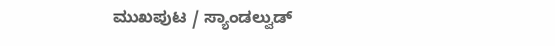ಮುಖಪುಟ / ಸ್ಯಾಂಡಲ್ವುಡ್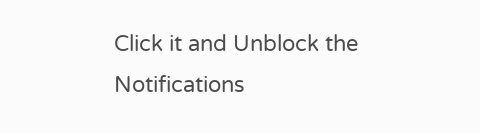Click it and Unblock the Notifications